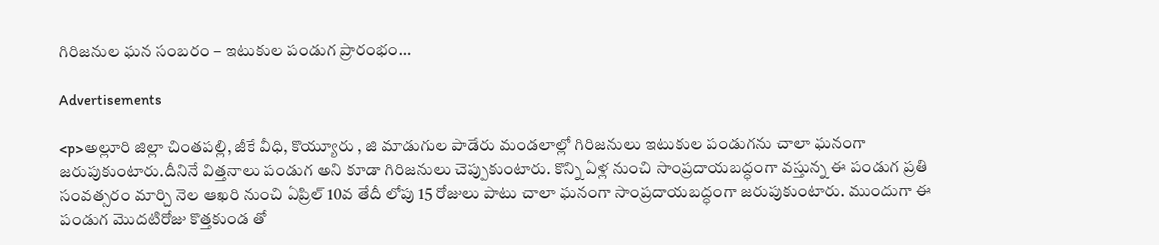గిరిజనుల ఘన సంబరం – ఇటుకుల పండుగ ప్రారంభం…

Advertisements

<p>అల్లూరి జిల్లా చింతపల్లి, జీకే వీధి, కొయ్యూరు , జి మాడుగుల పాడేరు మండలాల్లో గిరిజనులు ఇటుకుల పండుగను చాలా ఘనంగా జరుపుకుంటారు.దీనినే విత్తనాలు పండుగ అని కూడా గిరిజనులు చెప్పుకుంటారు. కొన్ని ఏళ్ల నుంచి సాంప్రదాయబద్ధంగా వస్తున్న ఈ పండుగ ప్రతి సంవత్సరం మార్చి నెల ఆఖరి నుంచి ఏప్రిల్ 10వ తేదీ లోపు 15 రోజులు పాటు చాలా ఘనంగా సాంప్రదాయబద్ధంగా జరుపుకుంటారు. ముందుగా ఈ పండుగ మొదటిరోజు కొత్తకుండ తో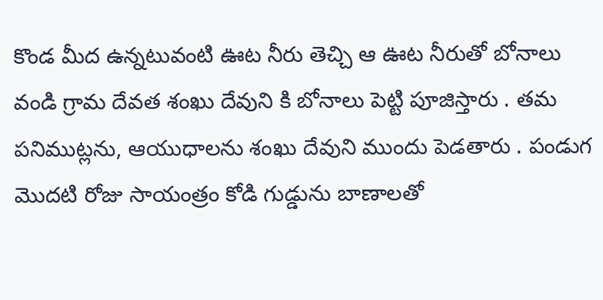కొండ మీద ఉన్నటువంటి ఊట నీరు తెచ్చి ఆ ఊట నీరుతో బోనాలు వండి గ్రామ దేవత శంఖు దేవుని కి బోనాలు పెట్టి పూజిస్తారు . తమ పనిముట్లను, ఆయుధాలను శంఖు దేవుని ముందు పెడతారు . పండుగ మొదటి రోజు సాయంత్రం కోడి గుడ్డును బాణాలతో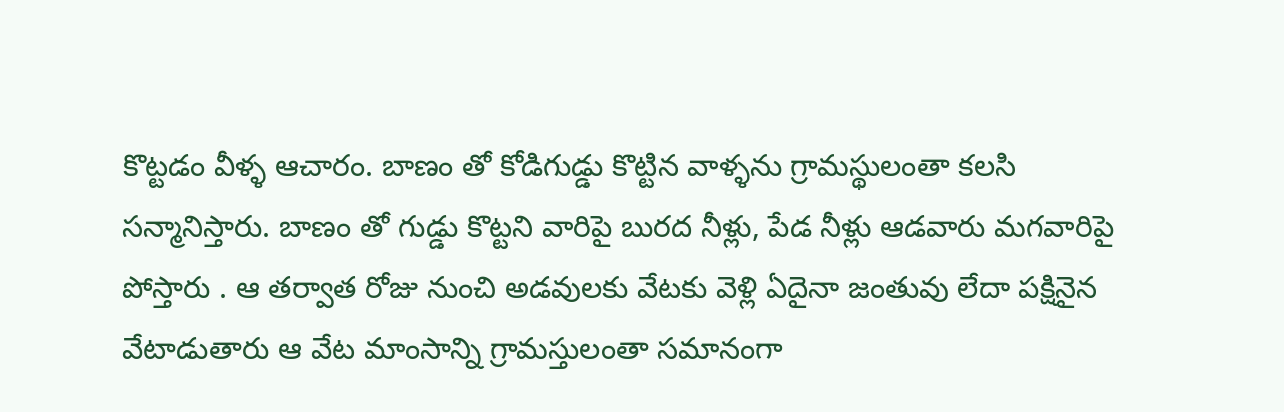కొట్టడం వీళ్ళ ఆచారం. బాణం తో కోడిగుడ్డు కొట్టిన వాళ్ళను గ్రామస్థులంతా కలసి సన్మానిస్తారు. బాణం తో గుడ్డు కొట్టని వారిపై బురద నీళ్లు, పేడ నీళ్లు ఆడవారు మగవారిపై పోస్తారు . ఆ తర్వాత రోజు నుంచి అడవులకు వేటకు వెళ్లి ఏదైనా జంతువు లేదా పక్షినైన వేటాడుతారు ఆ వేట మాంసాన్ని గ్రామస్తులంతా సమానంగా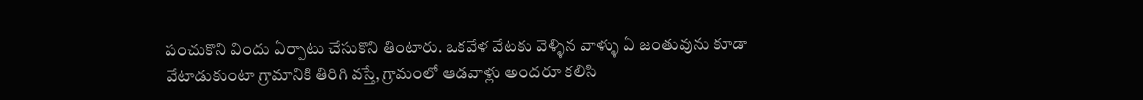పంచుకొని విందు ఏర్పాటు చేసుకొని తింటారు. ఒకవేళ వేటకు వెళ్ళిన వాళ్ళు ఏ జంతువును కూడా వేటాడుకుంటా గ్రామానికి తిరిగి వస్తే, గ్రామంలో ఆడవాళ్లు అందరూ కలిసి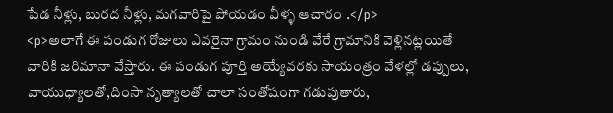పేడ నీళ్లు, బురద నీళ్లు, మగవారిపై పోయడం వీళ్ళ ఆచారం .</p>
<p>అలాగే ఈ పండుగ రోజులు ఎవరైనా గ్రామం నుండి వేరే గ్రామానికి వెళ్లినట్లయితే వారికి జరిమానా వేస్తారు. ఈ పండుగ పూర్తి అయ్యేవరకు సాయంత్రం వేళల్లో డప్పులు, వాయుధ్యాలతో,దింసా నృత్యాలతో చాలా సంతోషంగా గడుపుతారు,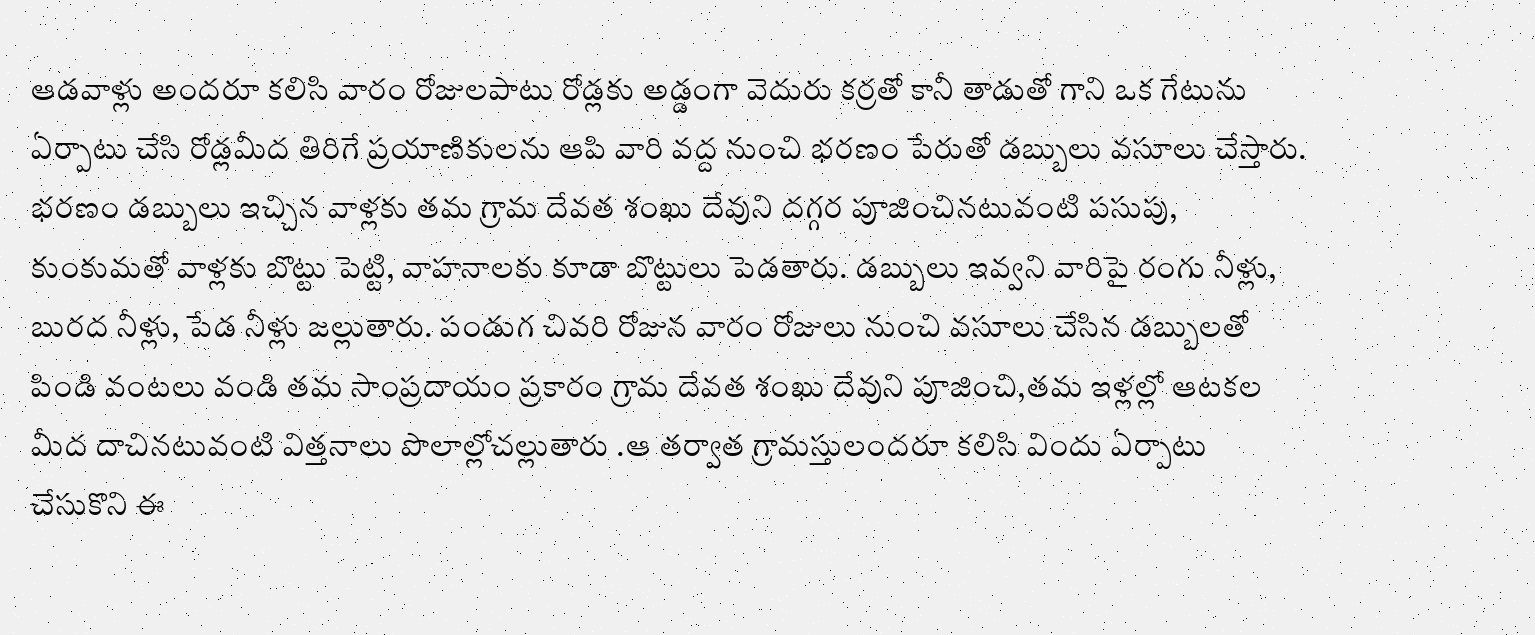ఆడవాళ్లు అందరూ కలిసి వారం రోజులపాటు రోడ్లకు అడ్డంగా వెదురు కర్రతో కానీ తాడుతో గాని ఒక గేటును ఏర్పాటు చేసి రోడ్లమీద తిరిగే ప్రయాణికులను ఆపి వారి వద్ద నుంచి భరణం పేరుతో డబ్బులు వసూలు చేస్తారు. భరణం డబ్బులు ఇచ్చిన వాళ్లకు తమ గ్రామ దేవత శంఖు దేవుని దగ్గర పూజించినటువంటి పసుపు, కుంకుమతో వాళ్లకు బొట్టు పెట్టి, వాహనాలకు కూడా బొట్టులు పెడతారు. డబ్బులు ఇవ్వని వారిపై రంగు నీళ్లు, బురద నీళ్లు, పేడ నీళ్లు జల్లుతారు. పండుగ చివరి రోజున వారం రోజులు నుంచి వసూలు చేసిన డబ్బులతో పిండి వంటలు వండి తమ సాంప్రదాయం ప్రకారం గ్రామ దేవత శంఖు దేవుని పూజించి,తమ ఇళ్లల్లో ఆటకల మీద దాచినటువంటి విత్తనాలు పొలాల్లోచల్లుతారు .ఆ తర్వాత గ్రామస్తులందరూ కలిసి విందు ఏర్పాటు చేసుకొని ఈ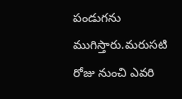పండుగను ముగిస్తారు.మరుసటి రోజు నుంచి ఎవరి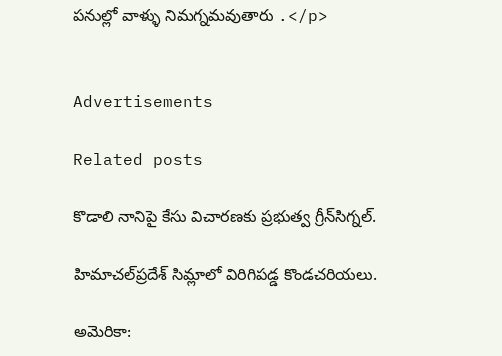పనుల్లో వాళ్ళు నిమగ్నమవుతారు .</p>


Advertisements

Related posts

కొడాలి నానిపై కేసు విచారణకు ప్రభుత్వ గ్రీన్‌సిగ్నల్.

హిమాచల్‌ప్రదేశ్ సిమ్లాలో విరిగిపడ్డ కొండచరియలు.

అమెరికా: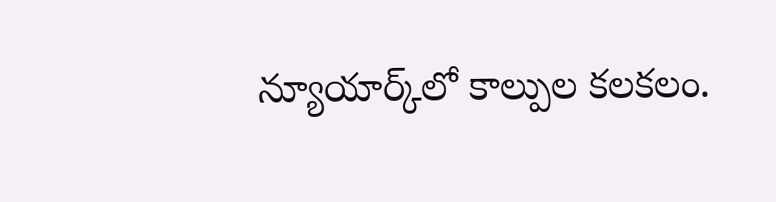న్యూయార్క్‌లో కాల్పుల కలకలం.